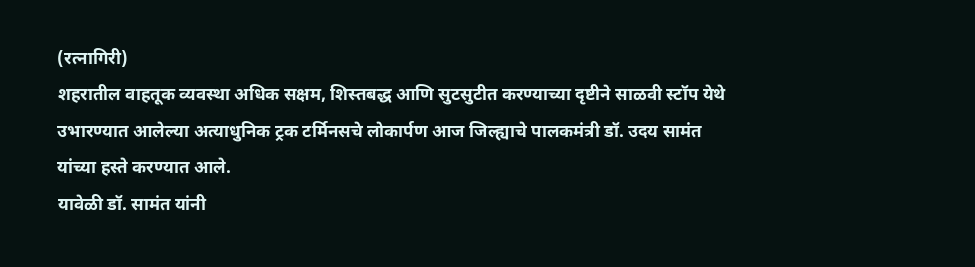(रत्नागिरी)
शहरातील वाहतूक व्यवस्था अधिक सक्षम, शिस्तबद्ध आणि सुटसुटीत करण्याच्या दृष्टीने साळवी स्टॉप येथे उभारण्यात आलेल्या अत्याधुनिक ट्रक टर्मिनसचे लोकार्पण आज जिल्ह्याचे पालकमंत्री डॉ. उदय सामंत यांच्या हस्ते करण्यात आले.
यावेळी डॉ. सामंत यांनी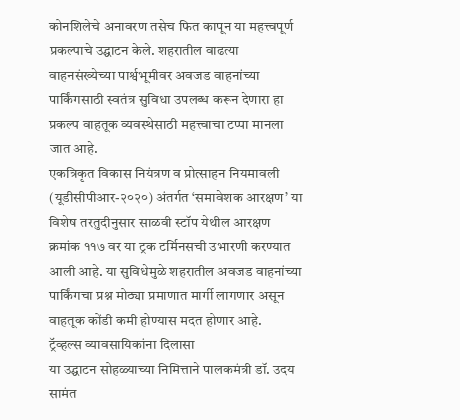कोनशिलेचे अनावरण तसेच फित कापून या महत्त्वपूर्ण प्रकल्पाचे उद्घाटन केले. शहरातील वाढत्या वाहनसंख्येच्या पार्श्वभूमीवर अवजड वाहनांच्या पार्किंगसाठी स्वतंत्र सुविधा उपलब्ध करून देणारा हा प्रकल्प वाहतूक व्यवस्थेसाठी महत्त्वाचा टप्पा मानला जात आहे.
एकत्रिकृत विकास नियंत्रण व प्रोत्साहन नियमावली (यूडीसीपीआर-२०२०) अंतर्गत ‘समावेशक आरक्षण’ या विशेष तरतुदीनुसार साळवी स्टॉप येथील आरक्षण क्रमांक ११७ वर या ट्रक टर्मिनसची उभारणी करण्यात आली आहे. या सुविधेमुळे शहरातील अवजड वाहनांच्या पार्किंगचा प्रश्न मोठ्या प्रमाणात मार्गी लागणार असून वाहतूक कोंडी कमी होण्यास मदत होणार आहे.
ट्रॅव्हल्स व्यावसायिकांना दिलासा
या उद्घाटन सोहळ्याच्या निमित्ताने पालकमंत्री डॉ. उदय सामंत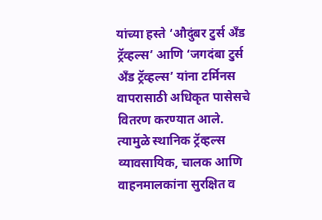यांच्या हस्ते ‘औदुंबर टुर्स अँड ट्रॅव्हल्स’ आणि ‘जगदंबा टुर्स अँड ट्रॅव्हल्स’ यांना टर्मिनस वापरासाठी अधिकृत पासेसचे वितरण करण्यात आले. त्यामुळे स्थानिक ट्रॅव्हल्स व्यावसायिक, चालक आणि वाहनमालकांना सुरक्षित व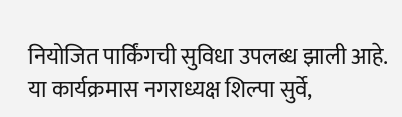नियोजित पार्किंगची सुविधा उपलब्ध झाली आहे.
या कार्यक्रमास नगराध्यक्ष शिल्पा सुर्वे,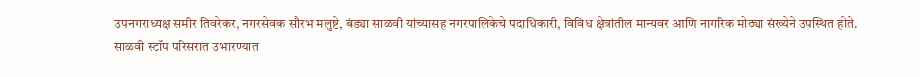उपनगराध्यक्ष समीर तिवरेकर, नगरसेवक सौरभ मलुष्टे, बंड्या साळवी यांच्यासह नगरपालिकेचे पदाधिकारी, विविध क्षेत्रांतील मान्यवर आणि नागरिक मोठ्या संख्येने उपस्थित होते.
साळवी स्टॉप परिसरात उभारण्यात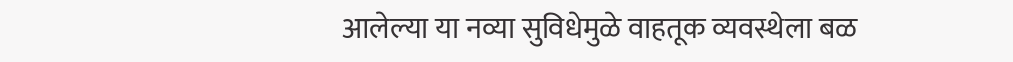आलेल्या या नव्या सुविधेमुळे वाहतूक व्यवस्थेला बळ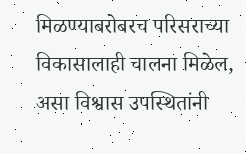मिळण्याबरोबरच परिसराच्या विकासालाही चालना मिळेल, असा विश्वास उपस्थितांनी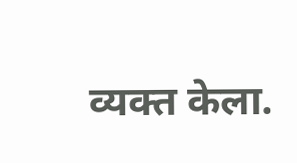व्यक्त केला.